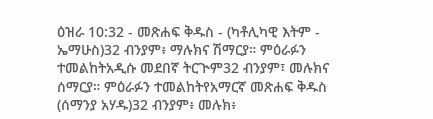ዕዝራ 10:32 - መጽሐፍ ቅዱስ - (ካቶሊካዊ እትም - ኤማሁስ)32 ብንያም፥ ማሉክና ሽማርያ። ምዕራፉን ተመልከትአዲሱ መደበኛ ትርጒም32 ብንያም፣ መሉክና ሰማርያ። ምዕራፉን ተመልከትየአማርኛ መጽሐፍ ቅዱስ (ሰማንያ አሃዱ)32 ብንያም፥ መሉክ፥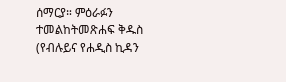ሰማርያ። ምዕራፉን ተመልከትመጽሐፍ ቅዱስ (የብሉይና የሐዲስ ኪዳን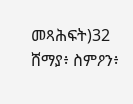መጻሕፍት)32 ሸማያ፥ ስምዖን፥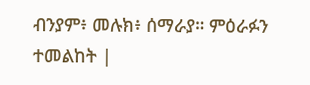ብንያም፥ መሉክ፥ ሰማራያ። ምዕራፉን ተመልከት |